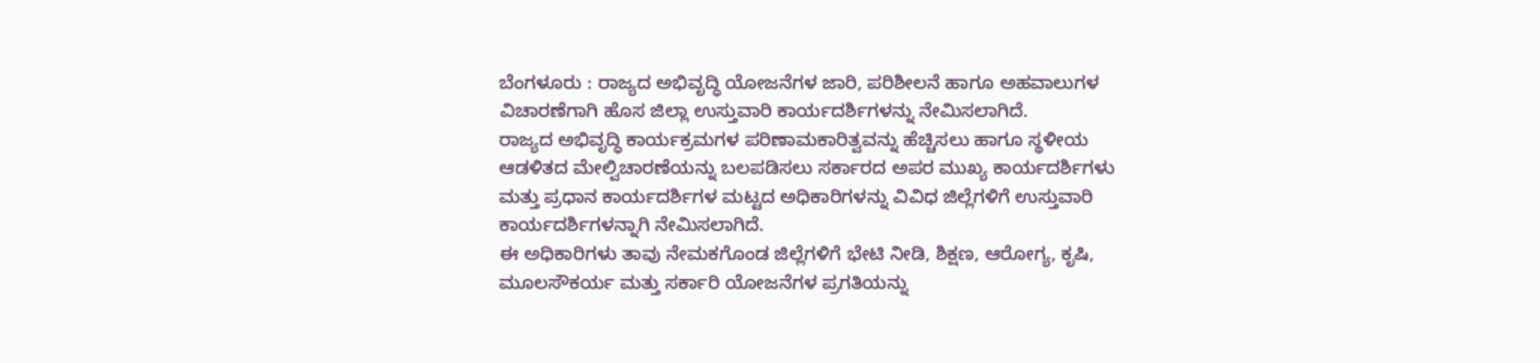ಬೆಂಗಳೂರು : ರಾಜ್ಯದ ಅಭಿವೃದ್ಧಿ ಯೋಜನೆಗಳ ಜಾರಿ, ಪರಿಶೀಲನೆ ಹಾಗೂ ಅಹವಾಲುಗಳ ವಿಚಾರಣೆಗಾಗಿ ಹೊಸ ಜಿಲ್ಲಾ ಉಸ್ತುವಾರಿ ಕಾರ್ಯದರ್ಶಿಗಳನ್ನು ನೇಮಿಸಲಾಗಿದೆ.
ರಾಜ್ಯದ ಅಭಿವೃದ್ಧಿ ಕಾರ್ಯಕ್ರಮಗಳ ಪರಿಣಾಮಕಾರಿತ್ವವನ್ನು ಹೆಚ್ಚಿಸಲು ಹಾಗೂ ಸ್ಥಳೀಯ ಆಡಳಿತದ ಮೇಲ್ವಿಚಾರಣೆಯನ್ನು ಬಲಪಡಿಸಲು ಸರ್ಕಾರದ ಅಪರ ಮುಖ್ಯ ಕಾರ್ಯದರ್ಶಿಗಳು ಮತ್ತು ಪ್ರಧಾನ ಕಾರ್ಯದರ್ಶಿಗಳ ಮಟ್ಟದ ಅಧಿಕಾರಿಗಳನ್ನು ವಿವಿಧ ಜಿಲ್ಲೆಗಳಿಗೆ ಉಸ್ತುವಾರಿ ಕಾರ್ಯದರ್ಶಿಗಳನ್ನಾಗಿ ನೇಮಿಸಲಾಗಿದೆ.
ಈ ಅಧಿಕಾರಿಗಳು ತಾವು ನೇಮಕಗೊಂಡ ಜಿಲ್ಲೆಗಳಿಗೆ ಭೇಟಿ ನೀಡಿ, ಶಿಕ್ಷಣ, ಆರೋಗ್ಯ, ಕೃಷಿ, ಮೂಲಸೌಕರ್ಯ ಮತ್ತು ಸರ್ಕಾರಿ ಯೋಜನೆಗಳ ಪ್ರಗತಿಯನ್ನು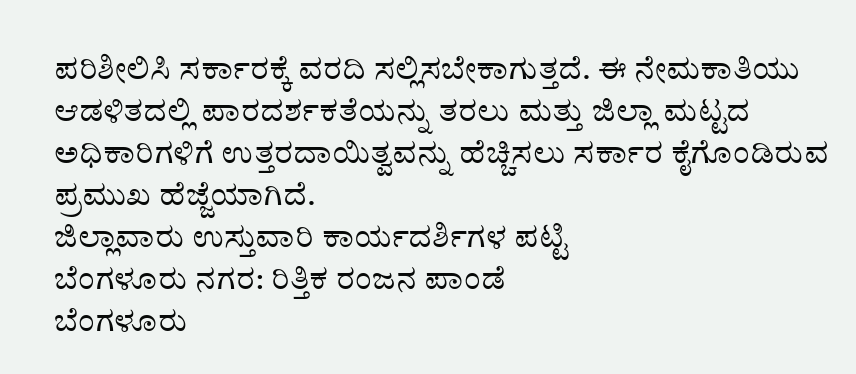ಪರಿಶೀಲಿಸಿ ಸರ್ಕಾರಕ್ಕೆ ವರದಿ ಸಲ್ಲಿಸಬೇಕಾಗುತ್ತದೆ. ಈ ನೇಮಕಾತಿಯು ಆಡಳಿತದಲ್ಲಿ ಪಾರದರ್ಶಕತೆಯನ್ನು ತರಲು ಮತ್ತು ಜಿಲ್ಲಾ ಮಟ್ಟದ ಅಧಿಕಾರಿಗಳಿಗೆ ಉತ್ತರದಾಯಿತ್ವವನ್ನು ಹೆಚ್ಚಿಸಲು ಸರ್ಕಾರ ಕೈಗೊಂಡಿರುವ ಪ್ರಮುಖ ಹೆಜ್ಜೆಯಾಗಿದೆ.
ಜಿಲ್ಲಾವಾರು ಉಸ್ತುವಾರಿ ಕಾರ್ಯದರ್ಶಿಗಳ ಪಟ್ಟಿ
ಬೆಂಗಳೂರು ನಗರ: ರಿತ್ತಿಕ ರಂಜನ ಪಾಂಡೆ
ಬೆಂಗಳೂರು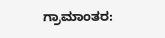ಗ್ರಾಮಾಂತರ: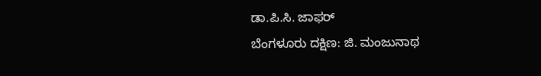ಡಾ.ಪಿ.ಸಿ. ಜಾಫರ್
ಬೆಂಗಳೂರು ದಕ್ಷಿಣ: ಜಿ. ಮಂಜುನಾಥ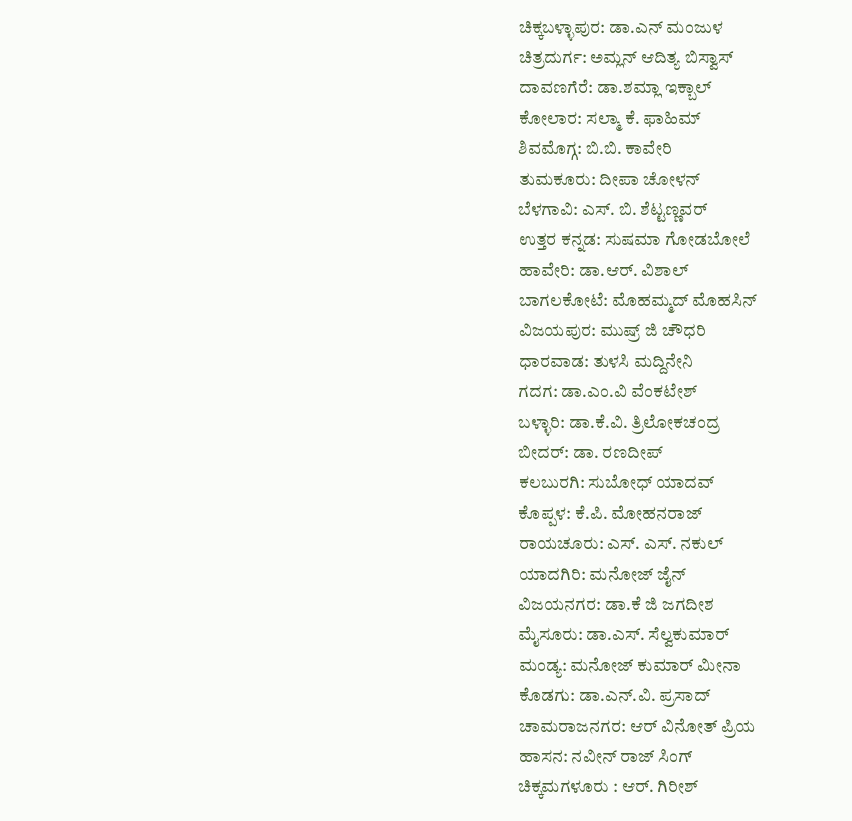ಚಿಕ್ಕಬಳ್ಳಾಪುರ: ಡಾ.ಎನ್ ಮಂಜುಳ
ಚಿತ್ರದುರ್ಗ: ಅಮ್ಲನ್ ಆದಿತ್ಯ ಬಿಸ್ವಾಸ್
ದಾವಣಗೆರೆ: ಡಾ.ಶಮ್ಲಾ ಇಕ್ಬಾಲ್
ಕೋಲಾರ: ಸಲ್ಮಾ ಕೆ. ಫಾಹಿಮ್
ಶಿವಮೊಗ್ಗ: ಬಿ.ಬಿ. ಕಾವೇರಿ
ತುಮಕೂರು: ದೀಪಾ ಚೋಳನ್
ಬೆಳಗಾವಿ: ಎಸ್. ಬಿ. ಶೆಟ್ಟಣ್ಣವರ್
ಉತ್ತರ ಕನ್ನಡ: ಸುಷಮಾ ಗೋಡಬೋಲೆ
ಹಾವೇರಿ: ಡಾ.ಆರ್. ವಿಶಾಲ್
ಬಾಗಲಕೋಟೆ: ಮೊಹಮ್ಮದ್ ಮೊಹಸಿನ್
ವಿಜಯಪುರ: ಮುಷ್ರ್ ಜಿ ಚೌಧರಿ
ಧಾರವಾಡ: ತುಳಸಿ ಮದ್ದಿನೇನಿ
ಗದಗ: ಡಾ.ಎಂ.ವಿ ವೆಂಕಟೇಶ್
ಬಳ್ಳಾರಿ: ಡಾ.ಕೆ.ವಿ. ತ್ರಿಲೋಕಚಂದ್ರ
ಬೀದರ್: ಡಾ. ರಣದೀಪ್
ಕಲಬುರಗಿ: ಸುಬೋಧ್ ಯಾದವ್
ಕೊಪ್ಪಳ: ಕೆ.ಪಿ. ಮೋಹನರಾಜ್
ರಾಯಚೂರು: ಎಸ್. ಎಸ್. ನಕುಲ್
ಯಾದಗಿರಿ: ಮನೋಜ್ ಜೈನ್
ವಿಜಯನಗರ: ಡಾ.ಕೆ ಜಿ ಜಗದೀಶ
ಮೈಸೂರು: ಡಾ.ಎಸ್. ಸೆಲ್ವಕುಮಾರ್
ಮಂಡ್ಯ: ಮನೋಜ್ ಕುಮಾರ್ ಮೀನಾ
ಕೊಡಗು: ಡಾ.ಎನ್.ವಿ. ಪ್ರಸಾದ್
ಚಾಮರಾಜನಗರ: ಆರ್ ವಿನೋತ್ ಪ್ರಿಯ
ಹಾಸನ: ನವೀನ್ ರಾಜ್ ಸಿಂಗ್
ಚಿಕ್ಕಮಗಳೂರು : ಆರ್. ಗಿರೀಶ್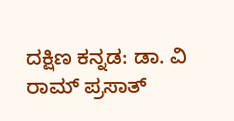ದಕ್ಷಿಣ ಕನ್ನಡ: ಡಾ. ವಿ ರಾಮ್ ಪ್ರಸಾತ್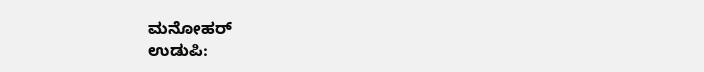ಮನೋಹರ್
ಉಡುಪಿ: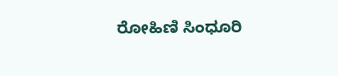ರೋಹಿಣಿ ಸಿಂಧೂರಿ